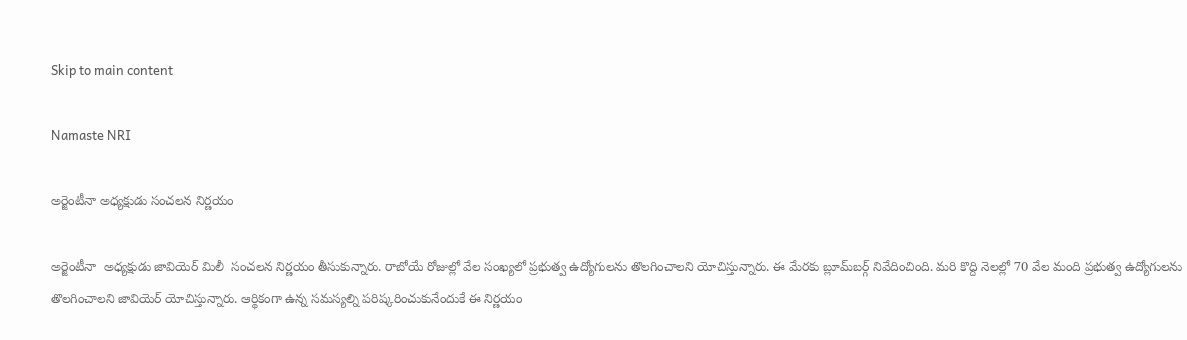Skip to main content

Namaste NRI

అర్జెంటీనా అధ్యక్షుడు సంచలన నిర్ణయం

అర్జెంటీనా  అధ్యక్షుడు జావియెర్ మిలీ  సంచలన నిర్ణయం తీసుకున్నారు. రాబోయే రోజుల్లో వేల సంఖ్యలో ప్రభుత్వ ఉద్యోగులను తొలగించాలని యోచిస్తున్నారు. ఈ మేరకు బ్లూమ్‌బర్గ్‌ నివేదించింది. మరి కొద్ది నెలల్లో 70 వేల మంది ప్రభుత్వ ఉద్యోగులను తొలగించాలని జావియెర్‌ యోచిస్తున్నారు. ఆర్థికంగా ఉన్న సమస్యల్ని పరిష్కరించుకునేందుకే ఈ నిర్ణయం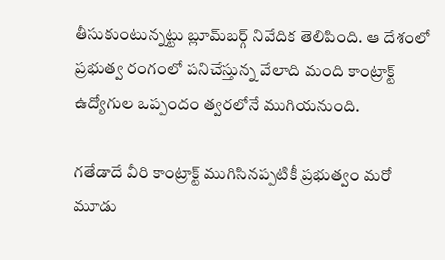తీసుకుంటున్నట్టు బ్లూమ్‌బర్గ్‌ నివేదిక తెలిపింది. ఆ దేశంలో ప్రభుత్వ రంగంలో పనిచేస్తున్న వేలాది మంది కాంట్రాక్ట్‌ ఉద్యోగుల ఒప్పందం త్వరలోనే ముగియనుంది.

గతేడాదే వీరి కాంట్రాక్ట్‌ ముగిసినప్పటికీ ప్రభుత్వం మరో మూడు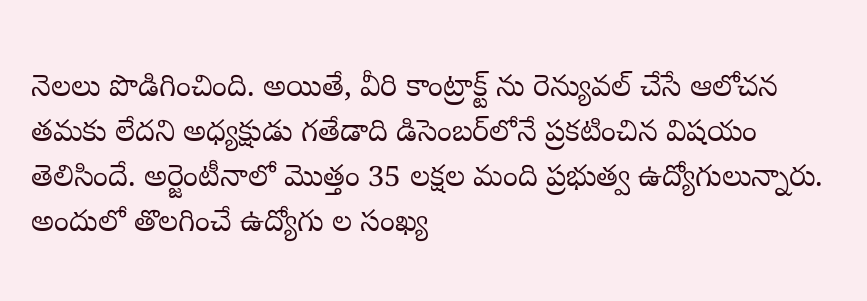నెలలు పొడిగించింది. అయితే, వీరి కాంట్రాక్ట్‌ ను రెన్యువల్‌ చేసే ఆలోచన తమకు లేదని అధ్యక్షుడు గతేడాది డిసెంబర్‌లోనే ప్రకటించిన విషయం తెలిసిందే. అర్జెంటీనాలో మొత్తం 35 లక్షల మంది ప్రభుత్వ ఉద్యోగులున్నారు. అందులో తొలగించే ఉద్యోగు ల సంఖ్య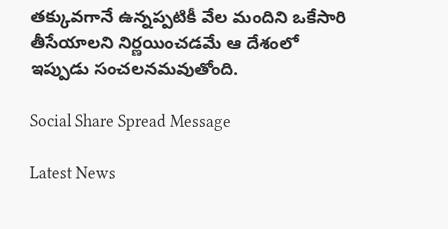తక్కువగానే ఉన్నప్పటికీ వేల మందిని ఒకేసారి తీసేయాలని నిర్ణయించడమే ఆ దేశంలో ఇప్పుడు సంచలనమవుతోంది.

Social Share Spread Message

Latest News